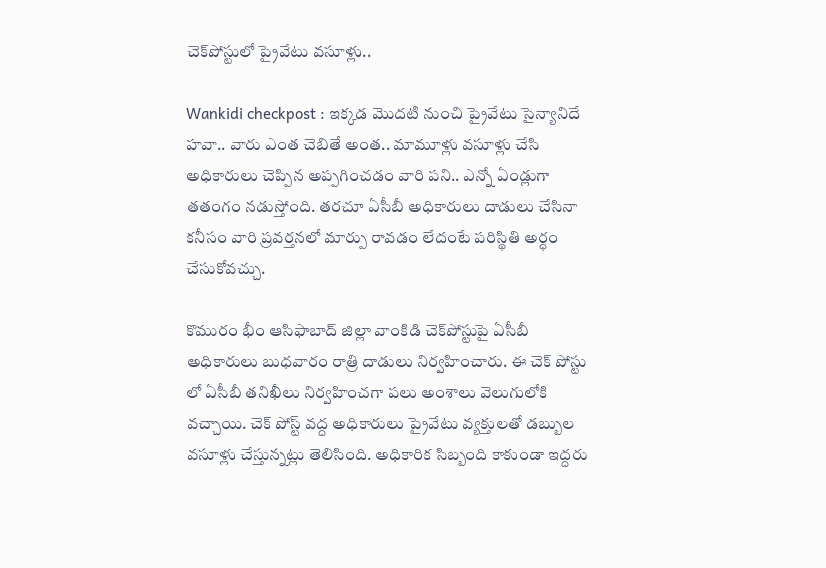చెక్‌పోస్టులో ప్రైవేటు వ‌సూళ్లు..

Wankidi checkpost : ఇక్క‌డ మొద‌టి నుంచి ప్రైవేటు సైన్యానిదే హ‌వా.. వారు ఎంత చెబితే అంత‌.. మామూళ్లు వ‌సూళ్లు చేసి అధికారులు చెప్పిన అప్ప‌గించ‌డం వారి ప‌ని.. ఎన్నో ఏండ్లుగా త‌తంగం న‌డుస్తోంది. త‌ర‌చూ ఏసీబీ అధికారులు దాడులు చేసినా క‌నీసం వారి ప్ర‌వ‌ర్త‌న‌లో మార్పు రావ‌డం లేదంటే ప‌రిస్థితి అర్ధం చేసుకోవ‌చ్చు.

కొమురం భీం ఆసిఫాబాద్ జిల్లా వాంకిడి చెక్‌పోస్టుపై ఏసీబీ అధికారులు బుధ‌వారం రాత్రి దాడులు నిర్వ‌హించారు. ఈ చెక్ పోస్టు లో ఏసీబీ తనిఖీలు నిర్వ‌హించ‌గా ప‌లు అంశాలు వెలుగులోకి వ‌చ్చాయి. చెక్ పోస్ట్ వద్ద అధికారులు ప్రైవేటు వ్యక్తులతో డ‌బ్బుల వ‌సూళ్లు చేస్తున్న‌ట్లు తెలిసింది. అధికారిక సిబ్బంది కాకుండా ఇద్దరు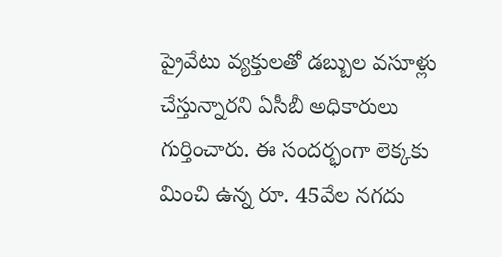ప్రైవేటు వ్య‌క్తుల‌తో డబ్బుల వసూళ్లు చేస్తున్నార‌ని ఏసీబీ అధికారులు గుర్తించారు. ఈ సంద‌ర్భంగా లెక్క‌కు మించి ఉన్న రూ. 45వేల నగదు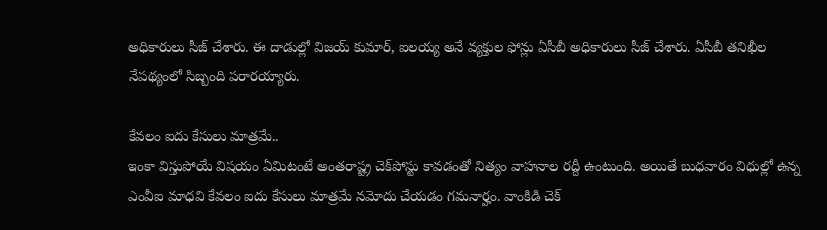అధికారులు సీజ్ చేశారు. ఈ దాడుల్లో విజయ్ కుమార్, ఐలయ్య అనే వ్యక్తుల ఫోన్లు ఏసీబీ అధికారులు సీజ్ చేశారు. ఏసీబీ తనిఖీల నేపథ్యంలో సిబ్బంది పరారయ్యారు.

కేవ‌లం ఐదు కేసులు మాత్ర‌మే..
ఇంకా విస్తుపోయే విష‌యం ఏమిటంటే అంత‌రాష్ట్ర చెక్‌పోస్టు కావ‌డంతో నిత్యం వాహ‌నాల ర‌ద్దీ ఉంటుంది. అయితే బుధ‌వారం విధుల్లో ఉన్న ఎంవీఐ మాధ‌వి కేవ‌లం ఐదు కేసులు మాత్ర‌మే న‌మోదు చేయ‌డం గ‌మ‌నార్హం. వాంకిడి చెక్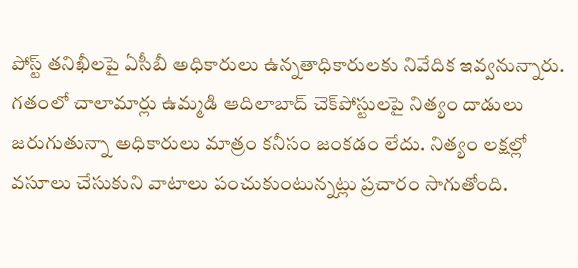పోస్ట్ తనిఖీలపై ఏసీబీ అధికారులు ఉన్నతాధికారులకు నివేదిక ఇవ్వనున్నారు. గ‌తంలో చాలామార్లు ఉమ్మ‌డి ఆదిలాబాద్ చెక్‌పోస్టుల‌పై నిత్యం దాడులు జ‌రుగుతున్నా అధికారులు మాత్రం క‌నీసం జంక‌డం లేదు. నిత్యం ల‌క్ష‌ల్లో వ‌సూలు చేసుకుని వాటాలు పంచుకుంటున్న‌ట్లు ప్ర‌చారం సాగుతోంది.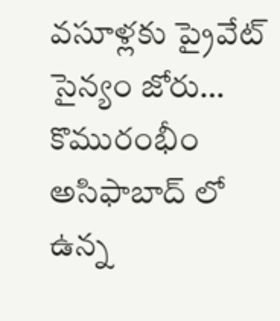వ‌సూళ్ల‌కు ప్రైవేట్ సైన్యం జోరు…
కొమురంభీం అసిఫాబాద్ లో ఉన్న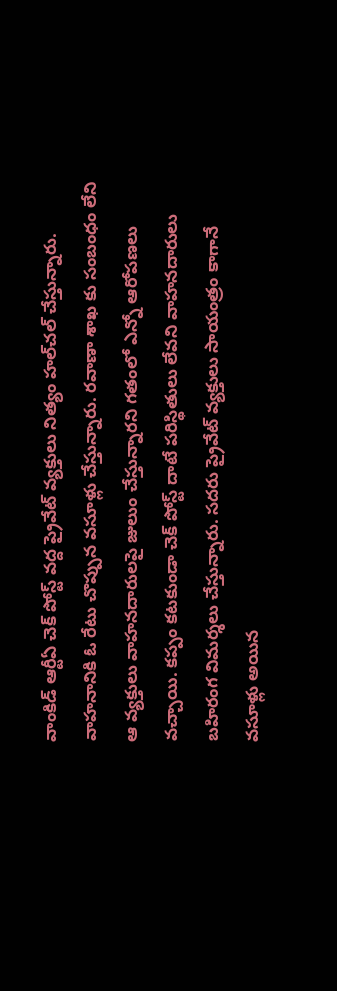వాంకిడ్ ఆర్టీఏ చెక్ పోస్ట్ వద్ద ప్రైవేట్ వ్యక్తులు నిత్యం హ‌ల్‌చ‌ల్ చేస్తున్నారు. వాహనానికి ఓ రేటు చొప్పున వసూళ్లు చేస్తున్నారు. రవాణా శాఖ కు సంబంధం లేని ఆ వ్యక్తులు వాహనదారులపై జులుం చేస్తున్నారని గ‌తంలో ఎన్నో ఆరోప‌ణ‌లు వ‌చ్చాయి. కప్పం కటకుండా చెక్ పోస్ట్ దాటే పరిస్థితులు లేవని వాహనదారులు బహిరంగ విమర్శలు చేస్తున్నారు. సదరు ప్రైవేట్ వ్యక్తులు సాయంత్రం కాగానే వ‌సూళ్లు అయిన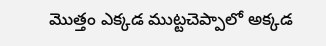మొత్తం ఎక్క‌డ ముట్ట‌చెప్పాలో అక్క‌డ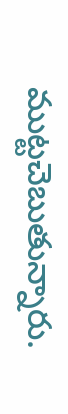ముట్ట‌చెబుతున్నారు.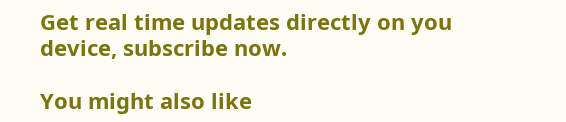Get real time updates directly on you device, subscribe now.

You might also like